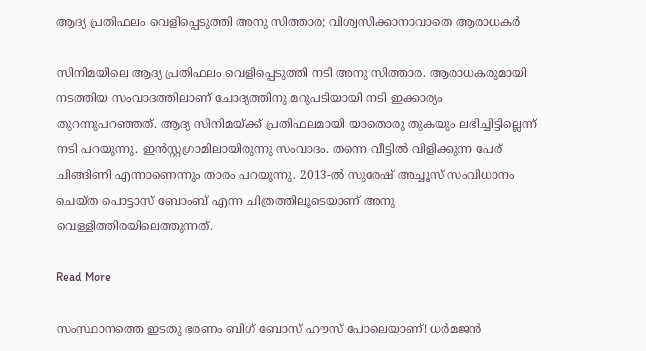ആദ്യ പ്രതിഫലം വെളിപ്പെടുത്തി അനു സിത്താര; വിശ്വസിക്കാനാവാതെ ആരാധകർ

സിനിമയിലെ ആദ്യ പ്രതിഫലം വെളിപ്പെടുത്തി നടി അനു സിത്താര. ആരാധകരുമായി നടത്തിയ സംവാദത്തിലാണ് ചോദ്യത്തിനു മറുപടിയായി നടി ഇക്കാര്യം തുറന്നുപറഞ്ഞത്. ആദ്യ സിനിമയ്ക്ക് പ്രതിഫലമായി യാതൊരു തുകയും ലഭിച്ചിട്ടില്ലെന്ന് നടി പറയുന്നു. ഇൻസ്റ്റഗ്രാമിലായിരുന്നു സംവാദം. തന്നെ വീട്ടിൽ വിളിക്കുന്ന പേര് ചിങ്ങിണി എന്നാണെന്നും താരം പറയുന്നു. 2013-ൽ സുരേഷ് അച്ചൂസ് സംവിധാനം ചെയ്ത പൊട്ടാസ് ബോംബ് എന്ന ചിത്രത്തിലൂടെയാണ് അനു വെള്ളിത്തിരയിലെത്തുന്നത്.

Read More

സംസ്ഥാനത്തെ ഇടതു ഭരണം ബിഗ് ബോസ് ഹൗസ് പോലെയാണ്! ധര്‍മജന്‍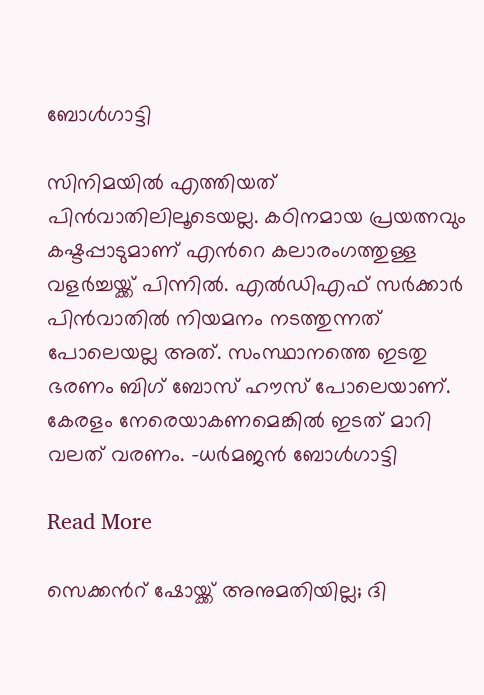ബോള്‍ഗാട്ടി

സിനിമയില്‍ എത്തിയത് പിന്‍വാതിലിലൂടെയല്ല. കഠിനമായ പ്രയത്നവും കഷ്ടപ്പാടുമാണ് എന്‍റെ കലാരംഗത്തുള്ള വളര്‍ച്ചയ്ക്ക് പിന്നില്‍. എല്‍ഡിഎഫ് സര്‍ക്കാര്‍ പിന്‍വാതില്‍ നിയമനം നടത്തുന്നത് പോലെയല്ല അത്. സംസ്ഥാനത്തെ ഇടതു ഭരണം ബിഗ് ബോസ് ഹൗസ് പോലെയാണ്. കേരളം നേരെയാകണമെങ്കില്‍ ഇടത് മാറി വലത് വരണം. -ധര്‍മജന്‍ ബോള്‍ഗാട്ടി

Read More

സെക്കന്‍റ് ഷോയ്ക്ക് അനുമതിയില്ല; ദി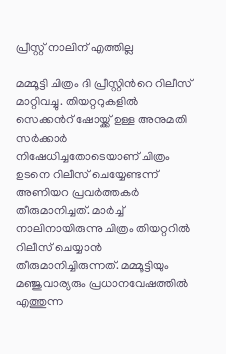പ്രീസ്റ്റ് നാലിന് എത്തില്ല

മമ്മൂട്ടി ചിത്രം ദി പ്രീസ്റ്റിന്‍റെ റിലീസ് മാറ്റിവച്ചു. തിയറ്ററുകളില്‍ സെക്കന്‍റ് ഷോയ്ക്ക് ഉള്ള അനുമതി സര്‍ക്കാര്‍ നിഷേധിച്ചതോടെയാണ് ചിത്രം ഉടനെ റിലീസ് ചെയ്യേണ്ടന്ന് അണിയറ പ്രവര്‍ത്തകര്‍ തീരുമാനിച്ചത്. മാര്‍ച്ച് നാലിനായിരുന്നു ചിത്രം തിയറ്ററില്‍ റിലീസ് ചെയ്യാന്‍ തീരുമാനിച്ചിരുന്നത്. മമ്മൂട്ടിയും മഞ്ജുവാര്യരും പ്രധാനവേഷത്തില്‍ എത്തുന്ന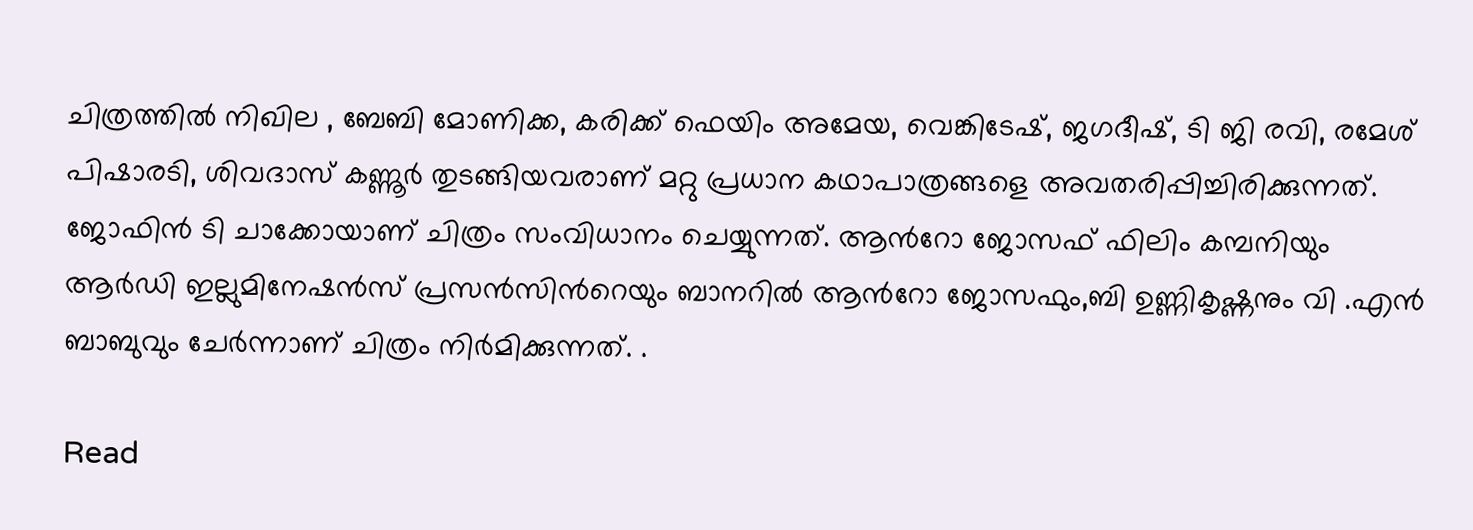ചിത്രത്തില്‍ നിഖില , ബേബി മോണിക്ക, കരിക്ക് ഫെയിം അമേയ, വെങ്കിടേഷ്, ജഗദീഷ്, ടി ജി രവി, രമേശ് പിഷാരടി, ശിവദാസ് കണ്ണൂര്‍ തുടങ്ങിയവരാണ് മറ്റു പ്രധാന കഥാപാത്രങ്ങളെ അവതരിപ്പിച്ചിരിക്കുന്നത്. ജോഫിന്‍ ടി ചാക്കോയാണ് ചിത്രം സംവിധാനം ചെയ്യുന്നത്. ആന്‍റോ ജോസഫ് ഫിലിം കമ്പനിയും ആർഡി ഇല്ലുമിനേഷന്‍സ് പ്രസന്‍സിന്‍റെയും ബാനറില്‍ ആന്‍റോ ജോസഫും,ബി ഉണ്ണികൃഷ്ണനും വി .എന്‍ ബാബുവും ചേര്‍ന്നാണ് ചിത്രം നിര്‍മിക്കുന്നത്. .

Read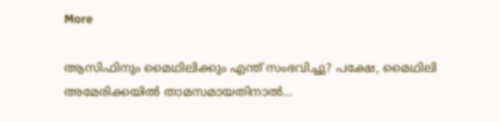More

ആസിഫിനും മൈഥിലിക്കും എന്ത് സംഭവിച്ചു? പക്ഷേ, മൈഥിലി അമേരിക്കയില്‍ താമസമായതിനാല്‍…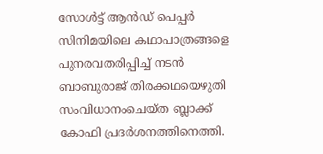സോള്‍ട്ട് ആന്‍ഡ് പെപ്പര്‍ സിനിമയിലെ കഥാപാത്രങ്ങളെ പുനരവതരിപ്പിച്ച് നടന്‍ ബാബുരാജ് തിരക്കഥയെഴുതി സംവിധാനംചെയ്ത ബ്ലാക്ക് കോഫി പ്രദര്‍ശനത്തിനെത്തി.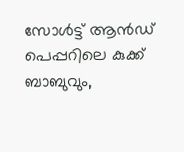സോള്‍ട്ട് ആന്‍ഡ് പെപ്പറിലെ കുക്ക് ബാബുവും,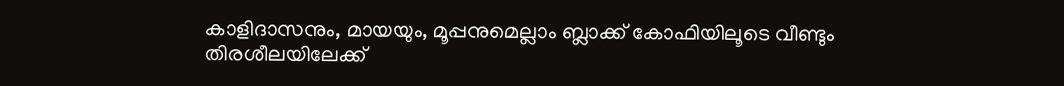കാളിദാസനും, മായയും, മൂപ്പനുമെല്ലാം ബ്ലാക്ക് കോഫിയിലൂടെ വീണ്ടും തിരശീലയിലേക്ക്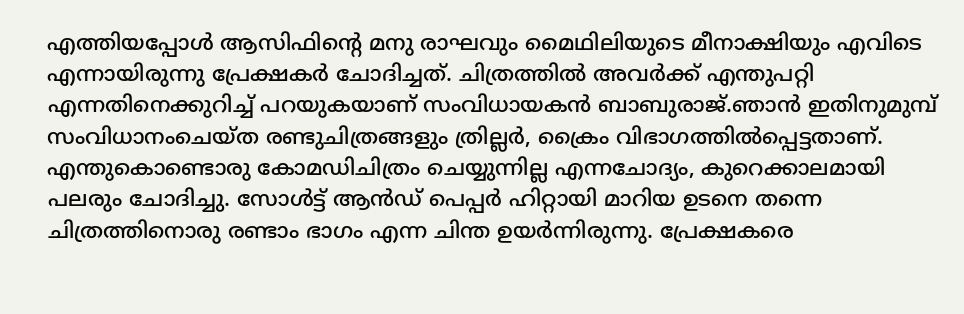എത്തിയപ്പോള്‍ ആസിഫിന്‍റെ മനു രാഘവും മൈഥിലിയുടെ മീനാക്ഷിയും എവിടെ എന്നായിരുന്നു പ്രേക്ഷകര്‍ ചോദിച്ചത്. ചിത്രത്തില്‍ അവര്‍ക്ക് എന്തുപറ്റി എന്നതിനെക്കുറിച്ച് പറയുകയാണ് സംവിധായകന്‍ ബാബുരാജ്.ഞാന്‍ ഇതിനുമുമ്പ് സംവിധാനംചെയ്ത രണ്ടുചിത്രങ്ങളും ത്രില്ലര്‍, ക്രൈം വിഭാഗത്തില്‍പ്പെട്ടതാണ്. എന്തുകൊണ്ടൊരു കോമഡിചിത്രം ചെയ്യുന്നില്ല എന്നചോദ്യം, കുറെക്കാലമായി പലരും ചോദിച്ചു. സോള്‍ട്ട് ആന്‍ഡ് പെപ്പര്‍ ഹിറ്റായി മാറിയ ഉടനെ തന്നെ ചിത്രത്തിനൊരു രണ്ടാം ഭാഗം എന്ന ചിന്ത ഉയര്‍ന്നിരുന്നു. പ്രേക്ഷകരെ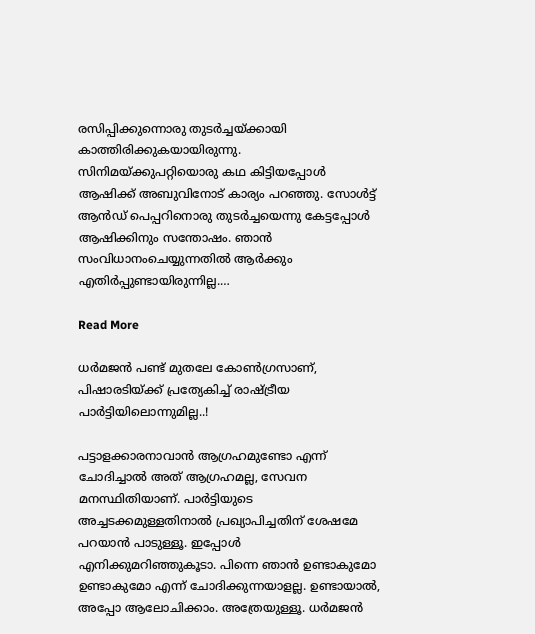രസിപ്പിക്കുന്നൊരു തുടര്‍ച്ചയ്ക്കായി കാത്തിരിക്കുകയായിരുന്നു. സിനിമയ്ക്കുപറ്റിയൊരു കഥ കിട്ടിയപ്പോള്‍ ആഷിക്ക് അബുവിനോട് കാര്യം പറഞ്ഞു. സോള്‍ട്ട് ആന്‍ഡ് പെപ്പറിനൊരു തുടര്‍ച്ചയെന്നു കേട്ടപ്പോള്‍ ആഷിക്കിനും സന്തോഷം. ഞാന്‍ സംവിധാനംചെയ്യുന്നതില്‍ ആര്‍ക്കും എതിര്‍പ്പുണ്ടായിരുന്നില്ല.…

Read More

ധര്‍മജന്‍ പണ്ട് മുതലേ കോണ്‍ഗ്രസാണ്, പിഷാരടിയ്ക്ക്‌ പ്രത്യേകിച്ച് രാഷ്‌ട്രീയ പാര്‍ട്ടിയിലൊന്നുമില്ല..!

പട്ടാളക്കാരനാവാന്‍ ആഗ്രഹമുണ്ടോ എന്ന് ചോദിച്ചാല്‍ അത് ആഗ്രഹമല്ല, സേവന മനസ്ഥിതിയാണ്. പാര്‍ട്ടിയുടെ അച്ചടക്കമുള്ളതിനാല്‍ പ്രഖ്യാപിച്ചതിന് ശേഷമേ പറയാന്‍ പാടുള്ളൂ. ഇപ്പോള്‍ എനിക്കുമറിഞ്ഞുകൂടാ. പിന്നെ ഞാന്‍ ഉണ്ടാകുമോ ഉണ്ടാകുമോ എന്ന് ചോദിക്കുന്നയാളല്ല. ഉണ്ടായാല്‍, അപ്പോ ആലോചിക്കാം. അത്രേയുള്ളൂ. ധര്‍മജന്‍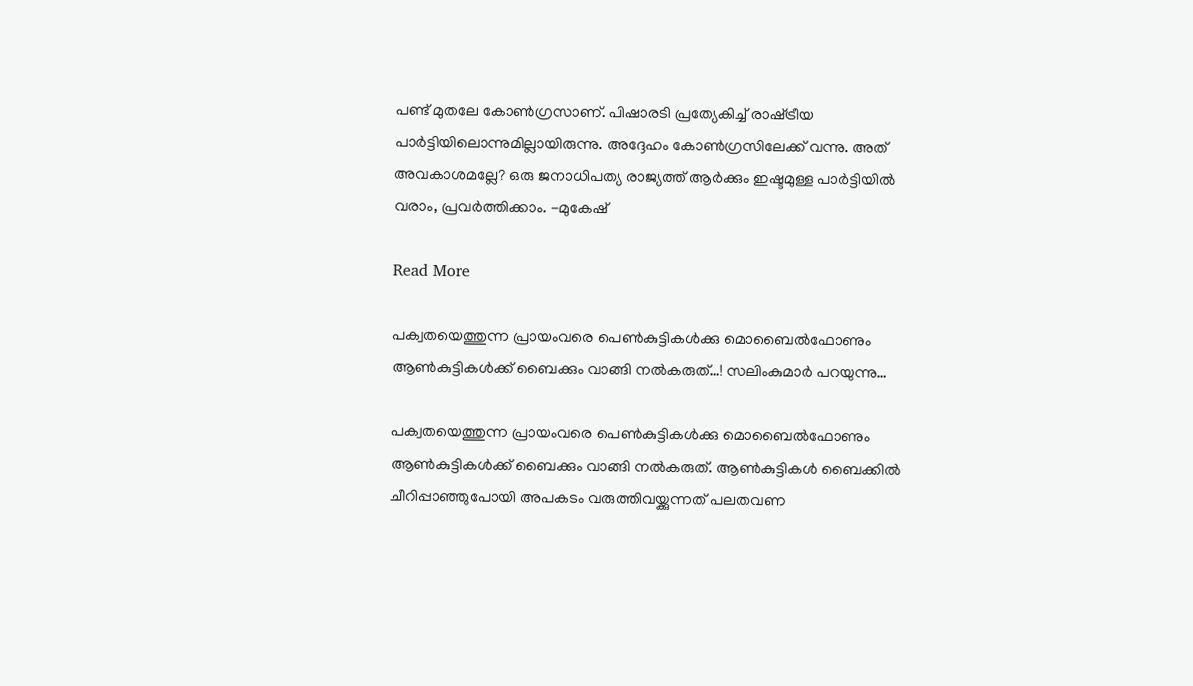പണ്ട് മുതലേ കോണ്‍ഗ്രസാണ്. പിഷാരടി പ്രത്യേകിച്ച് രാഷ്‌ട്രീയ പാര്‍ട്ടിയിലൊന്നുമില്ലായിരുന്നു. അദ്ദേഹം കോണ്‍ഗ്രസിലേക്ക് വന്നു. അത് അവകാശമല്ലേ? ഒരു ജനാധിപത്യ രാജ്യത്ത് ആര്‍ക്കും ഇഷ്ടമുള്ള പാര്‍ട്ടിയില്‍ വരാം, പ്രവര്‍ത്തിക്കാം. -മുകേഷ്

Read More

പക്വതയെത്തുന്ന പ്രായംവരെ പെണ്‍കുട്ടികള്‍ക്കു മൊബൈല്‍ഫോണും ആണ്‍കുട്ടികള്‍ക്ക് ബൈക്കും വാങ്ങി നല്‍കരുത്…! സലിംകുമാര്‍ പറയുന്നു…

പക്വതയെത്തുന്ന പ്രായംവരെ പെണ്‍കുട്ടികള്‍ക്കു മൊബൈല്‍ഫോണും ആണ്‍കുട്ടികള്‍ക്ക് ബൈക്കും വാങ്ങി നല്‍കരുത്. ആണ്‍കുട്ടികള്‍ ബൈക്കില്‍ ചീറിപ്പാഞ്ഞുപോയി അപകടം വരുത്തിവയ്ക്കുന്നത് പലതവണ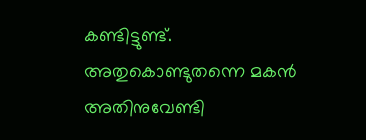കണ്ടിട്ടുണ്ട്. അതുകൊണ്ടുതന്നെ മകന്‍ അതിനുവേണ്ടി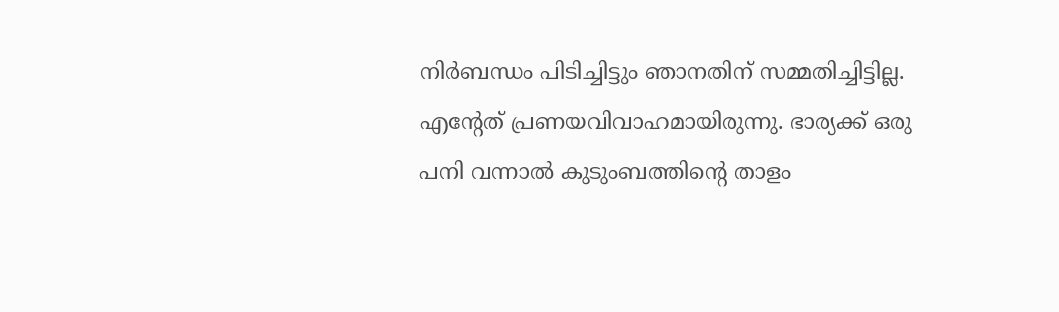നിര്‍ബന്ധം പിടിച്ചിട്ടും ഞാനതിന് സമ്മതിച്ചിട്ടില്ല. എന്‍റേത് പ്രണയവിവാഹമായിരുന്നു. ഭാര്യക്ക് ഒരു പനി വന്നാല്‍ കുടുംബത്തിന്‍റെ താളം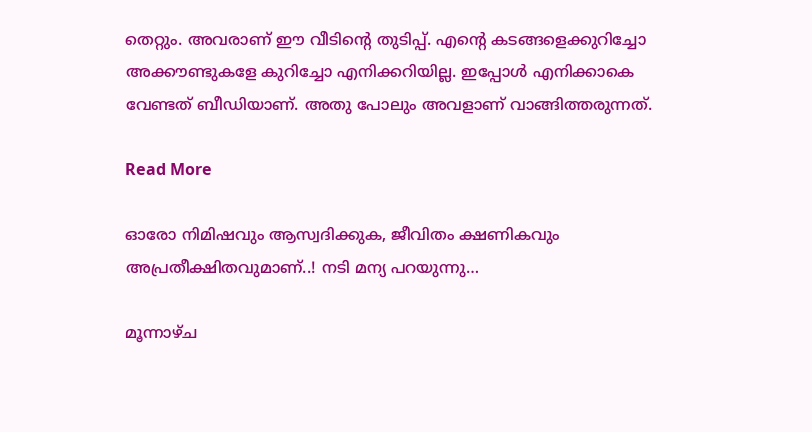തെറ്റും. അവരാണ് ഈ വീടിന്‍റെ തുടിപ്പ്. എന്റെ കടങ്ങളെക്കുറിച്ചോ അക്കൗണ്ടുകളേ കുറിച്ചോ എനിക്കറിയില്ല. ഇപ്പോള്‍ എനിക്കാകെ വേണ്ടത് ബീഡിയാണ്. അതു പോലും അവളാണ് വാങ്ങിത്തരുന്നത്.

Read More

ഓരോ നിമിഷവും ആസ്വദിക്കുക, ജീവിതം ക്ഷണികവും അപ്രതീക്ഷിതവുമാണ്..! നടി മന്യ പറയുന്നു…

മൂന്നാഴ്ച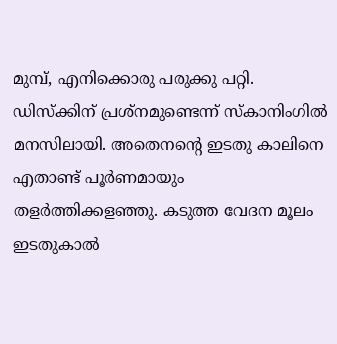മുമ്പ്, എനിക്കൊരു പരുക്കു പറ്റി. ഡിസ്‌ക്കിന് പ്രശ്നമുണ്ടെന്ന് സ്‌കാനിംഗില്‍ മനസിലായി. അതെനന്‍റെ ഇടതു കാലിനെ എതാണ്ട് പൂര്‍ണമായും തളര്‍ത്തിക്കളഞ്ഞു. കടുത്ത വേദന മൂലം ഇടതുകാല്‍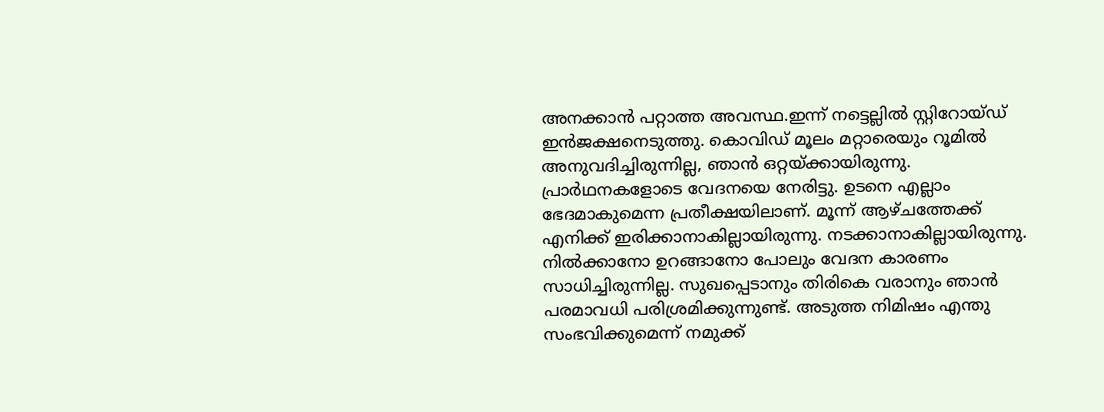അനക്കാന്‍ പറ്റാത്ത അവസ്ഥ.ഇന്ന് നട്ടെല്ലില്‍ സ്റ്റിറോയ്ഡ് ഇന്‍ജക്ഷനെടുത്തു. കൊവിഡ് മൂലം മറ്റാരെയും റൂമില്‍ അനുവദിച്ചിരുന്നില്ല, ഞാന്‍ ഒറ്റയ്ക്കായിരുന്നു. പ്രാര്‍ഥനകളോടെ വേദനയെ നേരിട്ടു. ഉടനെ എല്ലാം ഭേദമാകുമെന്ന പ്രതീക്ഷയിലാണ്. മൂന്ന് ആഴ്ചത്തേക്ക് എനിക്ക് ഇരിക്കാനാകില്ലായിരുന്നു. നടക്കാനാകില്ലായിരുന്നു. നില്‍ക്കാനോ ഉറങ്ങാനോ പോലും വേദന കാരണം സാധിച്ചിരുന്നില്ല. സുഖപ്പെടാനും തിരികെ വരാനും ഞാന്‍ പരമാവധി പരിശ്രമിക്കുന്നുണ്ട്. അടുത്ത നിമിഷം എന്തു സംഭവിക്കുമെന്ന് നമുക്ക്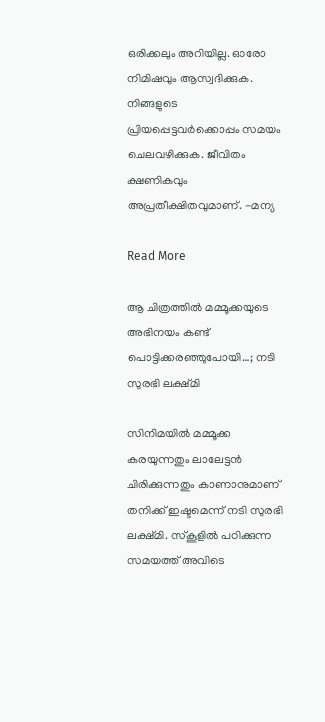ഒരിക്കലും അറിയില്ല. ഓരോ നിമിഷവും ആസ്വദിക്കുക. നിങ്ങളുടെ പ്രിയപ്പെട്ടവര്‍ക്കൊപ്പം സമയം ചെലവഴിക്കുക. ജീവിതം ക്ഷണികവും അപ്രതീക്ഷിതവുമാണ്. -മന്യ

Read More

ആ ചിത്രത്തിൽ മമ്മൂക്കയുടെ അഭിനയം കണ്ട് പൊട്ടിക്കരഞ്ഞുപോയി…; നടി സുരഭി ലക്ഷ്മി

സിനിമയിൽ മമ്മൂക്ക കരയുന്നതും ലാലേട്ടന്‍ ചിരിക്കുന്നതും കാണാനുമാണ് തനിക്ക് ഇഷ്ടമെന്ന് നടി സുരഭി ലക്ഷ്മി. സ്‌കൂളില്‍ പഠിക്കുന്ന സമയത്ത് അവിടെ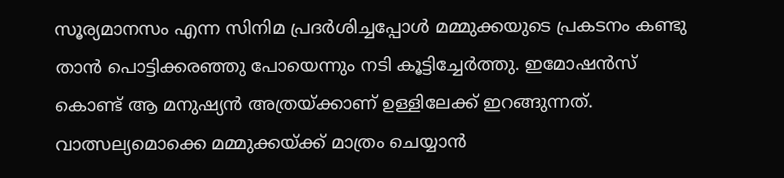സൂര്യമാനസം എന്ന സിനിമ പ്രദര്‍ശിച്ചപ്പോള്‍ മമ്മുക്കയുടെ പ്രകടനം കണ്ടു താൻ പൊട്ടിക്കരഞ്ഞു പോയെന്നും നടി കൂട്ടിച്ചേർത്തു. ഇമോഷന്‍സ് കൊണ്ട് ആ മനുഷ്യന്‍ അത്രയ്ക്കാണ് ഉള്ളിലേക്ക് ഇറങ്ങുന്നത്. വാത്സല്യമൊക്കെ മമ്മുക്കയ്ക്ക് മാത്രം ചെയ്യാന്‍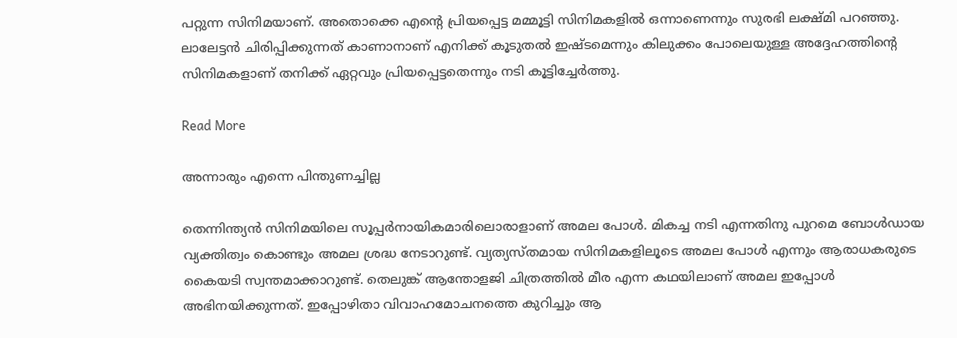പറ്റുന്ന സിനിമയാണ്. അതൊക്കെ എന്‍റെ പ്രിയപ്പെട്ട മമ്മൂട്ടി സിനിമകളില്‍ ഒന്നാണെന്നും സുരഭി ലക്ഷ്മി പറഞ്ഞു. ലാലേട്ടന്‍ ചിരിപ്പിക്കുന്നത് കാണാനാണ് എനിക്ക് കൂടുതല്‍ ഇഷ്ടമെന്നും കിലുക്കം പോലെയുള്ള അദ്ദേഹത്തിന്‍റെ സിനിമകളാണ് തനിക്ക് ഏറ്റവും പ്രിയപ്പെട്ടതെന്നും നടി കൂട്ടിച്ചേർത്തു.

Read More

അന്നാരും എന്നെ പിന്തുണച്ചില്ല

തെന്നിന്ത്യന്‍ സിനിമയിലെ സൂപ്പര്‍നായികമാരിലൊരാളാണ് അമല പോള്‍. മികച്ച നടി എന്നതിനു പുറമെ ബോള്‍ഡായ വ്യക്തിത്വം കൊണ്ടും അമല ശ്രദ്ധ നേടാറുണ്ട്. വ്യത്യസ്തമായ സിനിമകളിലൂടെ അമല പോള്‍ എന്നും ആരാധകരുടെ കൈയടി സ്വന്തമാക്കാറുണ്ട്. തെലുങ്ക് ആന്തോളജി ചിത്രത്തില്‍ മീര എന്ന കഥയിലാണ് അമല ഇപ്പോള്‍ അഭിനയിക്കുന്നത്. ഇപ്പോഴിതാ വിവാഹമോചനത്തെ കുറിച്ചും ആ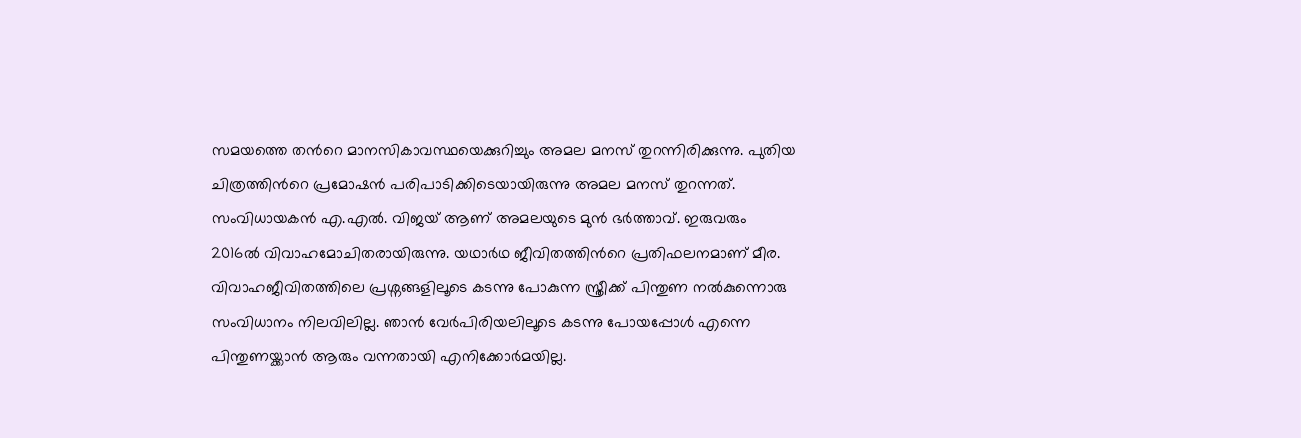സമയത്തെ തന്‍റെ മാനസികാവസ്ഥയെക്കുറിച്ചും അമല മനസ് തുറന്നിരിക്കുന്നു. പുതിയ ചിത്രത്തിന്‍റെ പ്രമോഷന്‍ പരിപാടിക്കിടെയായിരുന്നു അമല മനസ് തുറന്നത്. സംവിധായകന്‍ എ.എല്‍. വിജയ് ആണ് അമലയുടെ മുന്‍ ഭര്‍ത്താവ്. ഇരുവരും 2016ല്‍ വിവാഹമോചിതരായിരുന്നു. യഥാര്‍ഥ ജീവിതത്തിന്‍റെ പ്രതിഫലനമാണ് മീര. വിവാഹജീവിതത്തിലെ പ്രശ്നങ്ങളിലൂടെ കടന്നു പോകുന്ന സ്ത്രീക്ക് പിന്തുണ നല്‍കുന്നൊരു സംവിധാനം നിലവിലില്ല. ഞാന്‍ വേര്‍പിരിയലിലൂടെ കടന്നു പോയപ്പോള്‍ എന്നെ പിന്തുണയ്ക്കാന്‍ ആരും വന്നതായി എനിക്കോര്‍മയില്ല.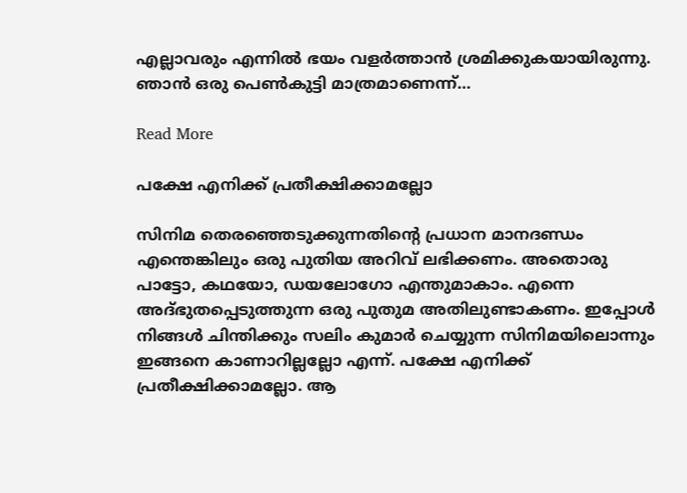എല്ലാവരും എന്നില്‍ ഭയം വളര്‍ത്താന്‍ ശ്രമിക്കുകയായിരുന്നു. ഞാന്‍ ഒരു പെണ്‍കുട്ടി മാത്രമാണെന്ന്…

Read More

പക്ഷേ എനിക്ക് പ്രതീക്ഷിക്കാമല്ലോ

സിനിമ തെരഞ്ഞെടുക്കുന്നതിന്‍റെ പ്രധാന മാനദണ്ഡം എന്തെങ്കിലും ഒരു പുതിയ അറിവ് ലഭിക്കണം. അതൊരു പാട്ടോ, കഥയോ, ഡയലോഗോ എന്തുമാകാം. എന്നെ അദ്ഭുതപ്പെടുത്തുന്ന ഒരു പുതുമ അതിലുണ്ടാകണം. ഇപ്പോള്‍ നിങ്ങള്‍ ചിന്തിക്കും സലിം കുമാര്‍ ചെയ്യുന്ന സിനിമയിലൊന്നും ഇങ്ങനെ കാണാറില്ലല്ലോ എന്ന്. പക്ഷേ എനിക്ക് പ്രതീക്ഷിക്കാമല്ലോ. ആ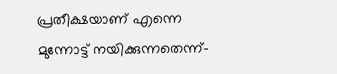പ്രതീക്ഷയാണ് എന്നെ മുന്നോട്ട് നയിക്കുന്നതെന്ന്-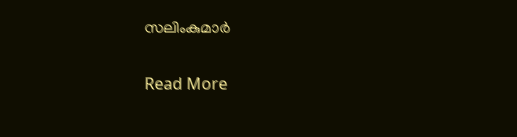സലിംകുമാര്‍

Read More